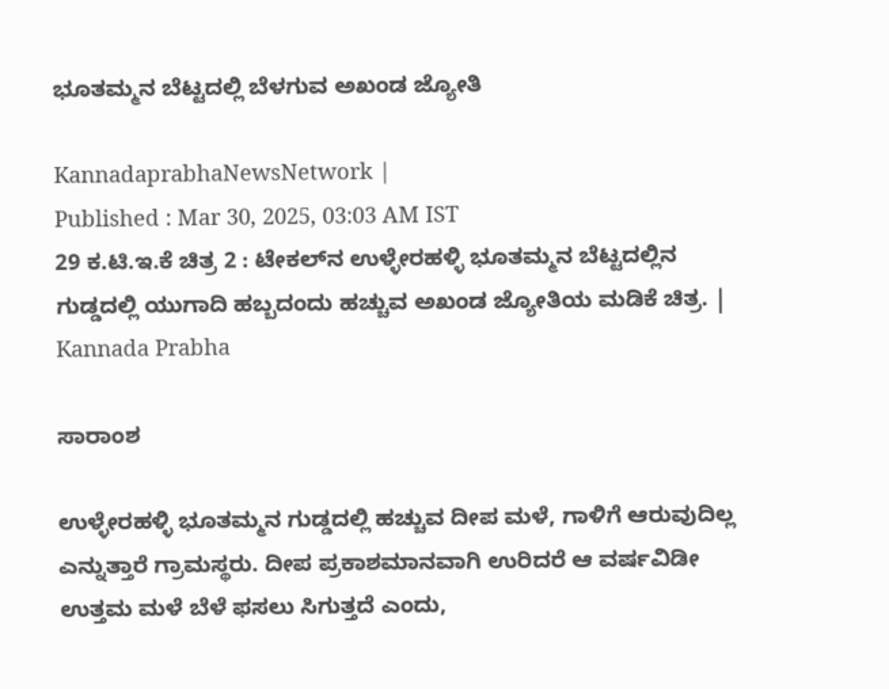ಭೂತಮ್ಮನ ಬೆಟ್ಟದಲ್ಲಿ ಬೆಳಗುವ ಅಖಂಡ ಜ್ಯೋತಿ

KannadaprabhaNewsNetwork |
Published : Mar 30, 2025, 03:03 AM IST
29 ಕ.ಟಿ.ಇ.ಕೆ ಚಿತ್ರ 2 : ಟೇಕಲ್‌ನ ಉಳ್ಳೇರಹಳ್ಳಿ ಭೂತಮ್ಮನ ಬೆಟ್ಟದಲ್ಲಿನ ಗುಡ್ಡದಲ್ಲಿ ಯುಗಾದಿ ಹಬ್ಬದಂದು ಹಚ್ಚುವ ಅಖಂಡ ಜ್ಯೋತಿಯ ಮಡಿಕೆ ಚಿತ್ರ. | Kannada Prabha

ಸಾರಾಂಶ

ಉಳ್ಳೇರಹಳ್ಳಿ ಭೂತಮ್ಮನ ಗುಡ್ಡದಲ್ಲಿ ಹಚ್ಚುವ ದೀಪ ಮಳೆ, ಗಾಳಿಗೆ ಆರುವುದಿಲ್ಲ ಎನ್ನುತ್ತಾರೆ ಗ್ರಾಮಸ್ಥರು. ದೀಪ ಪ್ರಕಾಶಮಾನವಾಗಿ ಉರಿದರೆ ಆ ವರ್ಷವಿಡೀ ಉತ್ತಮ ಮಳೆ ಬೆಳೆ ಫಸಲು ಸಿಗುತ್ತದೆ ಎಂದು,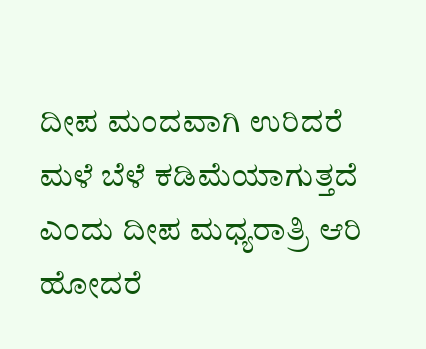ದೀಪ ಮಂದವಾಗಿ ಉರಿದರೆ ಮಳೆ ಬೆಳೆ ಕಡಿಮೆಯಾಗುತ್ತದೆ ಎಂದು ದೀಪ ಮಧ್ಯರಾತ್ರಿ ಆರಿ ಹೋದರೆ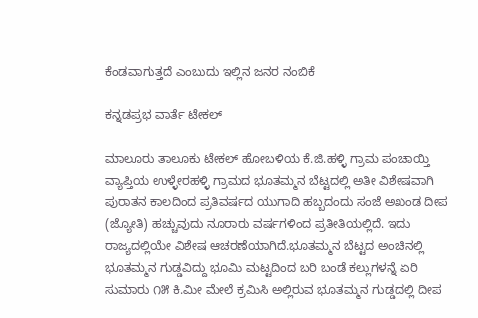ಕೆಂಡವಾಗುತ್ತದೆ ಎಂಬುದು ಇಲ್ಲಿನ ಜನರ ನಂಬಿಕೆ

ಕನ್ನಡಪ್ರಭ ವಾರ್ತೆ ಟೇಕಲ್

ಮಾಲೂರು ತಾಲೂಕು ಟೇಕಲ್ ಹೋಬಳಿಯ ಕೆ.ಜಿ.ಹಳ್ಳಿ ಗ್ರಾಮ ಪಂಚಾಯ್ತಿ ವ್ಯಾಪ್ತಿಯ ಉಳ್ಳೇರಹಳ್ಳಿ ಗ್ರಾಮದ ಭೂತಮ್ಮನ ಬೆಟ್ಟದಲ್ಲಿ ಅತೀ ವಿಶೇಷವಾಗಿ ಪುರಾತನ ಕಾಲದಿಂದ ಪ್ರತಿವರ್ಷದ ಯುಗಾದಿ ಹಬ್ಬದಂದು ಸಂಜೆ ಅಖಂಡ ದೀಪ (ಜ್ಯೋತಿ) ಹಚ್ಚುವುದು ನೂರಾರು ವರ್ಷಗಳಿಂದ ಪ್ರತೀತಿಯಲ್ಲಿದೆ. ಇದು ರಾಜ್ಯದಲ್ಲಿಯೇ ವಿಶೇಷ ಆಚರಣೆಯಾಗಿದೆ.ಭೂತಮ್ಮನ ಬೆಟ್ಟದ ಅಂಚಿನಲ್ಲಿ ಭೂತಮ್ಮನ ಗುಡ್ಡವಿದ್ದು ಭೂಮಿ ಮಟ್ಟದಿಂದ ಬರಿ ಬಂಡೆ ಕಲ್ಲುಗಳನ್ನೆ ಏರಿ ಸುಮಾರು ೧೫ ಕಿ.ಮೀ ಮೇಲೆ ಕ್ರಮಿಸಿ ಅಲ್ಲಿರುವ ಭೂತಮ್ಮನ ಗುಡ್ಡದಲ್ಲಿ ದೀಪ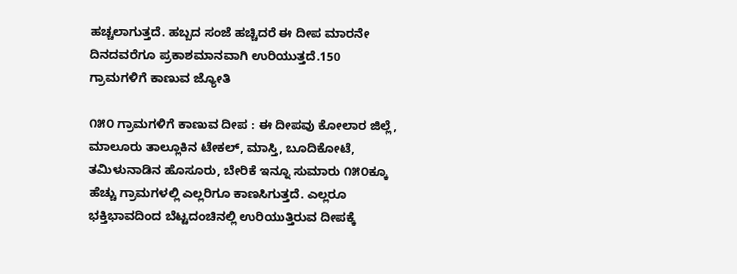ಹಚ್ಚಲಾಗುತ್ತದೆ. ಹಬ್ಬದ ಸಂಜೆ ಹಚ್ಚಿದರೆ ಈ ದೀಪ ಮಾರನೇ ದಿನದವರೆಗೂ ಪ್ರಕಾಶಮಾನವಾಗಿ ಉರಿಯುತ್ತದೆ.150 ಗ್ರಾಮಗಳಿಗೆ ಕಾಣುವ ಜ್ಯೋತಿ

೧೫೦ ಗ್ರಾಮಗಳಿಗೆ ಕಾಣುವ ದೀಪ : ಈ ದೀಪವು ಕೋಲಾರ ಜಿಲ್ಲೆ, ಮಾಲೂರು ತಾಲ್ಲೂಕಿನ ಟೇಕಲ್, ಮಾಸ್ತಿ, ಬೂದಿಕೋಟೆ, ತಮಿಳುನಾಡಿನ ಹೊಸೂರು, ಬೇರಿಕೆ ಇನ್ನೂ ಸುಮಾರು ೧೫೦ಕ್ಕೂ ಹೆಚ್ಚು ಗ್ರಾಮಗಳಲ್ಲಿ ಎಲ್ಲರಿಗೂ ಕಾಣಸಿಗುತ್ತದೆ. ಎಲ್ಲರೂ ಭಕ್ತಿಭಾವದಿಂದ ಬೆಟ್ಟದಂಚಿನಲ್ಲಿ ಉರಿಯುತ್ತಿರುವ ದೀಪಕ್ಕೆ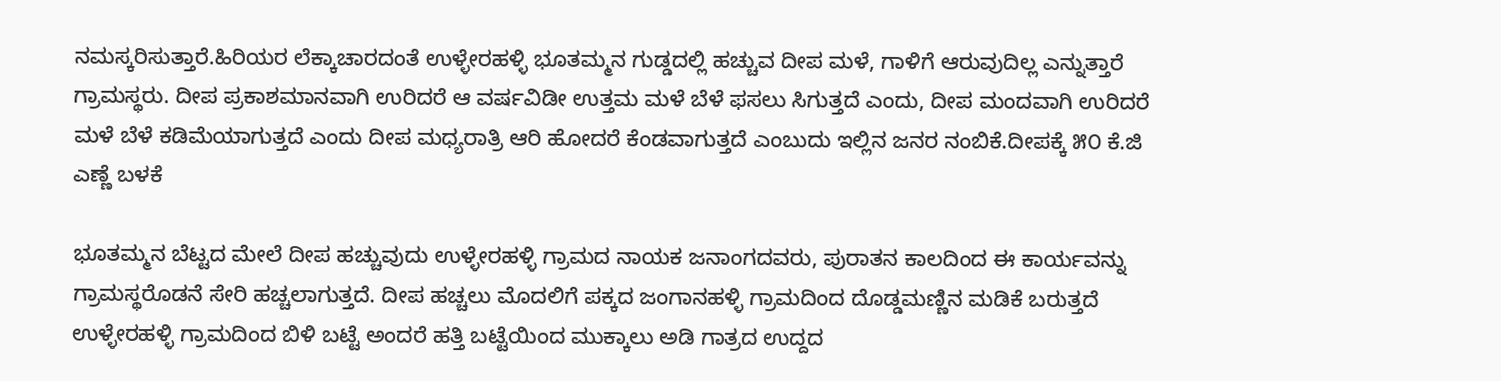ನಮಸ್ಕರಿಸುತ್ತಾರೆ.ಹಿರಿಯರ ಲೆಕ್ಕಾಚಾರದಂತೆ ಉಳ್ಳೇರಹಳ್ಳಿ ಭೂತಮ್ಮನ ಗುಡ್ಡದಲ್ಲಿ ಹಚ್ಚುವ ದೀಪ ಮಳೆ, ಗಾಳಿಗೆ ಆರುವುದಿಲ್ಲ ಎನ್ನುತ್ತಾರೆ ಗ್ರಾಮಸ್ಥರು. ದೀಪ ಪ್ರಕಾಶಮಾನವಾಗಿ ಉರಿದರೆ ಆ ವರ್ಷವಿಡೀ ಉತ್ತಮ ಮಳೆ ಬೆಳೆ ಫಸಲು ಸಿಗುತ್ತದೆ ಎಂದು, ದೀಪ ಮಂದವಾಗಿ ಉರಿದರೆ ಮಳೆ ಬೆಳೆ ಕಡಿಮೆಯಾಗುತ್ತದೆ ಎಂದು ದೀಪ ಮಧ್ಯರಾತ್ರಿ ಆರಿ ಹೋದರೆ ಕೆಂಡವಾಗುತ್ತದೆ ಎಂಬುದು ಇಲ್ಲಿನ ಜನರ ನಂಬಿಕೆ.ದೀಪಕ್ಕೆ ೫೦ ಕೆ.ಜಿ ಎಣ್ಣೆ ಬಳಕೆ

ಭೂತಮ್ಮನ ಬೆಟ್ಟದ ಮೇಲೆ ದೀಪ ಹಚ್ಚುವುದು ಉಳ್ಳೇರಹಳ್ಳಿ ಗ್ರಾಮದ ನಾಯಕ ಜನಾಂಗದವರು, ಪುರಾತನ ಕಾಲದಿಂದ ಈ ಕಾರ್ಯವನ್ನು ಗ್ರಾಮಸ್ಥರೊಡನೆ ಸೇರಿ ಹಚ್ಚಲಾಗುತ್ತದೆ. ದೀಪ ಹಚ್ಚಲು ಮೊದಲಿಗೆ ಪಕ್ಕದ ಜಂಗಾನಹಳ್ಳಿ ಗ್ರಾಮದಿಂದ ದೊಡ್ಡಮಣ್ಣಿನ ಮಡಿಕೆ ಬರುತ್ತದೆ ಉಳ್ಳೇರಹಳ್ಳಿ ಗ್ರಾಮದಿಂದ ಬಿಳಿ ಬಟ್ಟೆ ಅಂದರೆ ಹತ್ತಿ ಬಟ್ಟೆಯಿಂದ ಮುಕ್ಕಾಲು ಅಡಿ ಗಾತ್ರದ ಉದ್ದದ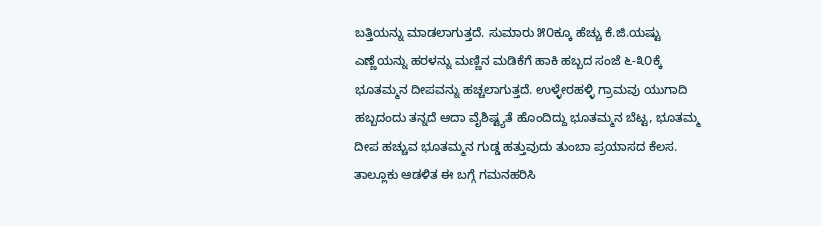ಬತ್ತಿಯನ್ನು ಮಾಡಲಾಗುತ್ತದೆ. ಸುಮಾರು ೫೦ಕ್ಕೂ ಹೆಚ್ಚು ಕೆ.ಜಿ.ಯಷ್ಟು ಎಣ್ಣೆಯನ್ನು ಹರಳನ್ನು ಮಣ್ಣಿನ ಮಡಿಕೆಗೆ ಹಾಕಿ ಹಬ್ಬದ ಸಂಜೆ ೬-೩೦ಕ್ಕೆ ಭೂತಮ್ಮನ ದೀಪವನ್ನು ಹಚ್ಚಲಾಗುತ್ತದೆ. ಉಳ್ಳೇರಹಳ್ಳಿ ಗ್ರಾಮವು ಯುಗಾದಿ ಹಬ್ಬದಂದು ತನ್ನದೆ ಆದಾ ವೈಶಿಷ್ಟ್ಯತೆ ಹೊಂದಿದ್ದು ಭೂತಮ್ಮನ ಬೆಟ್ಟ, ಭೂತಮ್ಮ ದೀಪ ಹಚ್ಚುವ ಭೂತಮ್ಮನ ಗುಡ್ಡ ಹತ್ತುವುದು ತುಂಬಾ ಪ್ರಯಾಸದ ಕೆಲಸ. ತಾಲ್ಲೂಕು ಆಡಳಿತ ಈ ಬಗ್ಗೆ ಗಮನಹರಿಸಿ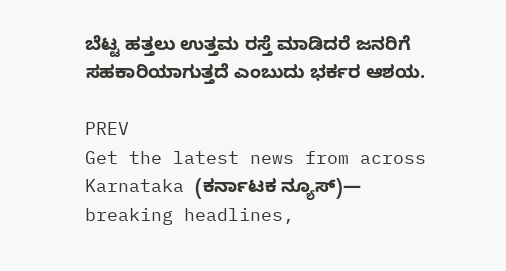ಬೆಟ್ಟ ಹತ್ತಲು ಉತ್ತಮ ರಸ್ತೆ ಮಾಡಿದರೆ ಜನರಿಗೆ ಸಹಕಾರಿಯಾಗುತ್ತದೆ ಎಂಬುದು ಭರ್ಕರ ಆಶಯ.

PREV
Get the latest news from across Karnataka (ಕರ್ನಾಟಕ ನ್ಯೂಸ್)— breaking headlines,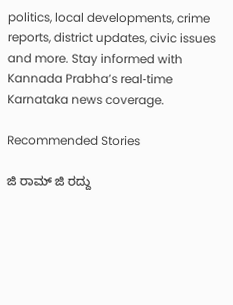politics, local developments, crime reports, district updates, civic issues and more. Stay informed with Kannada Prabha’s real‑time Karnataka news coverage.

Recommended Stories

ಜಿ ರಾಮ್‌ ಜಿ ರದ್ದು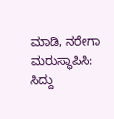ಮಾಡಿ, ನರೇಗಾ ಮರುಸ್ಥಾಪಿಸಿ: ಸಿದ್ದು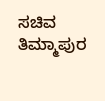ಸಚಿವ ತಿಮ್ಮಾಪುರ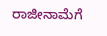ರಾಜೀನಾಮೆಗೆ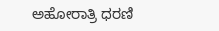ಅಹೋರಾತ್ರಿ ಧರಣಿ